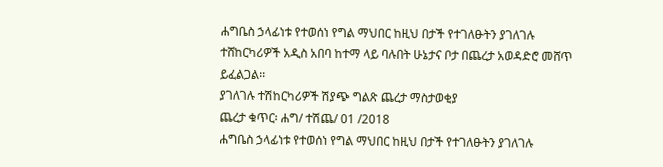ሐግቤስ ኃላፊነቱ የተወሰነ የግል ማህበር ከዚህ በታች የተገለፁትን ያገለገሉ ተሸከርካሪዎች አዲስ አበባ ከተማ ላይ ባሉበት ሁኔታና ቦታ በጨረታ አወዳድሮ መሸጥ ይፈልጋል፡፡
ያገለገሉ ተሽከርካሪዎች ሽያጭ ግልጽ ጨረታ ማስታወቂያ
ጨረታ ቁጥር፡ ሐግ/ ተሽጨ/ 01 /2018
ሐግቤስ ኃላፊነቱ የተወሰነ የግል ማህበር ከዚህ በታች የተገለፁትን ያገለገሉ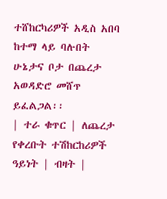ተሸከርካሪዎች አዲስ አበባ ከተማ ላይ ባሉበት ሁኔታና ቦታ በጨረታ አወዳድሮ መሸጥ ይፈልጋል፡፡
| ተራ ቁጥር | ለጨረታ የቀረቡት ተሽከርከሪዎች ዓይነት | ብዛት |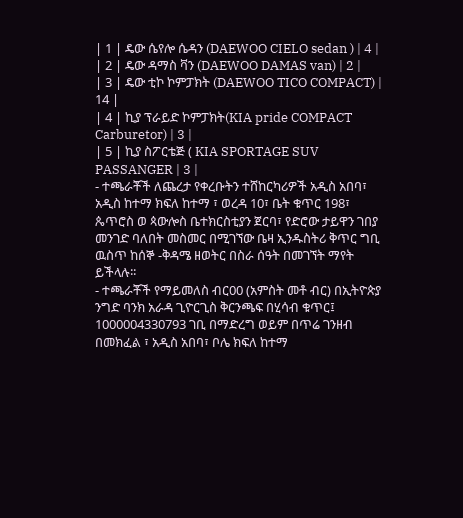| 1 | ዴው ሴየሎ ሴዳን (DAEWOO CIELO sedan ) | 4 |
| 2 | ዴው ዳማስ ቫን (DAEWOO DAMAS van) | 2 |
| 3 | ዴው ቲኮ ኮምፓክት (DAEWOO TICO COMPACT) | 14 |
| 4 | ኪያ ፕራይድ ኮምፓክት(KIA pride COMPACT Carburetor) | 3 |
| 5 | ኪያ ስፖርቴጅ ( KIA SPORTAGE SUV PASSANGER | 3 |
- ተጫራቾች ለጨረታ የቀረቡትን ተሸከርካሪዎች አዲስ አበባ፣ አዲስ ከተማ ክፍለ ከተማ ፣ ወረዳ 10፣ ቤት ቁጥር 198፣ ጴጥሮስ ወ ጳውሎስ ቤተክርስቲያን ጀርባ፣ የድሮው ታይዋን ገበያ መንገድ ባለበት መስመር በሚገኘው ቤዛ ኢንዱስትሪ ቅጥር ግቢ ዉስጥ ከሰኞ -ቅዳሜ ዘወትር በስራ ሰዓት በመገኘት ማየት ይችላሉ፡፡
- ተጫራቾች የማይመለስ ብር00 (አምስት መቶ ብር) በኢትዮጵያ ንግድ ባንክ አራዳ ጊዮርጊስ ቅርንጫፍ በሂሳብ ቁጥር፤ 1000004330793 ገቢ በማድረግ ወይም በጥሬ ገንዘብ በመክፈል ፣ አዲስ አበባ፣ ቦሌ ክፍለ ከተማ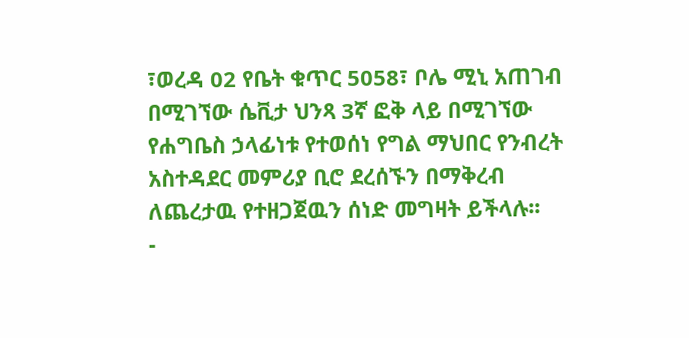፣ወረዳ 02 የቤት ቁጥር 5058፣ ቦሌ ሚኒ አጠገብ በሚገኘው ሴቪታ ህንጻ 3ኛ ፎቅ ላይ በሚገኘው የሐግቤስ ኃላፊነቱ የተወሰነ የግል ማህበር የንብረት አስተዳደር መምሪያ ቢሮ ደረሰኙን በማቅረብ ለጨረታዉ የተዘጋጀዉን ሰነድ መግዛት ይችላሉ፡፡
-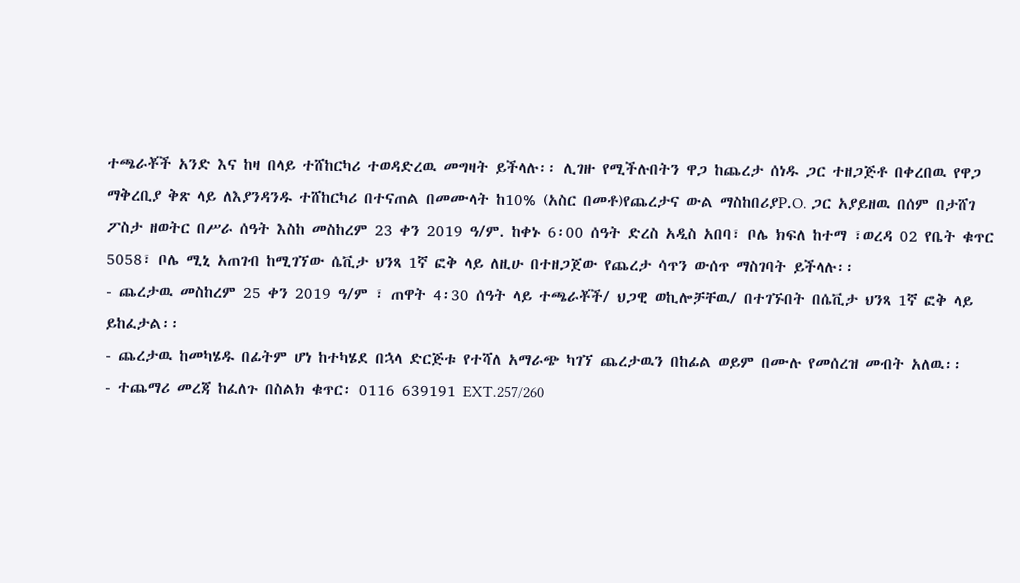ተጫራቾች አንድ እና ከዛ በላይ ተሸከርካሪ ተወዳድረዉ መግዛት ይችላሉ፡፡ ሊገዙ የሚችሉበትን ዋጋ ከጨረታ ሰነዱ ጋር ተዘጋጅቶ በቀረበዉ የዋጋ ማቅረቢያ ቅጽ ላይ ለእያንዳንዱ ተሸከርካሪ በተናጠል በመሙላት ከ10% (አስር በመቶ)የጨረታና ውል ማስከበሪያP.O. ጋር አያይዘዉ በሰም በታሸገ ፖስታ ዘወትር በሥራ ሰዓት እስከ መስከረም 23 ቀን 2019 ዓ/ም. ከቀኑ 6፡00 ሰዓት ድረስ አዲስ አበባ፣ ቦሌ ክፍለ ከተማ ፣ወረዳ 02 የቤት ቁጥር 5058፣ ቦሌ ሚኒ አጠገብ ከሚገኘው ሴቪታ ህንጻ 1ኛ ፎቅ ላይ ለዚሁ በተዘጋጀው የጨረታ ሳጥን ውሰጥ ማስገባት ይችላሉ፡፡
- ጨረታዉ መስከረም 25 ቀን 2019 ዓ/ም ፣ ጠዋት 4፡30 ሰዓት ላይ ተጫራቾች/ ህጋዊ ወኪሎቻቸዉ/ በተገኙበት በሴቪታ ህንጻ 1ኛ ፎቅ ላይ ይከፈታል፡፡
- ጨረታዉ ከመካሄዱ በፊትም ሆነ ከተካሄደ በኋላ ድርጅቱ የተሻለ አማራጭ ካገኘ ጨረታዉን በከፊል ወይም በሙሉ የመሰረዝ መብት አለዉ፡፡
- ተጨማሪ መረጃ ከፈለጉ በስልክ ቁጥር፡ 0116 639191 EXT.257/260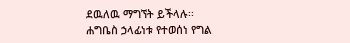ደዉለዉ ማግኘት ይችላሉ፡፡
ሐግቤስ ኃላፊነቱ የተወሰነ የግል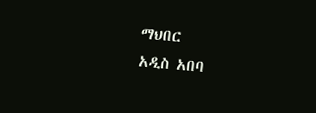ማህበር
አዲስ አበባ